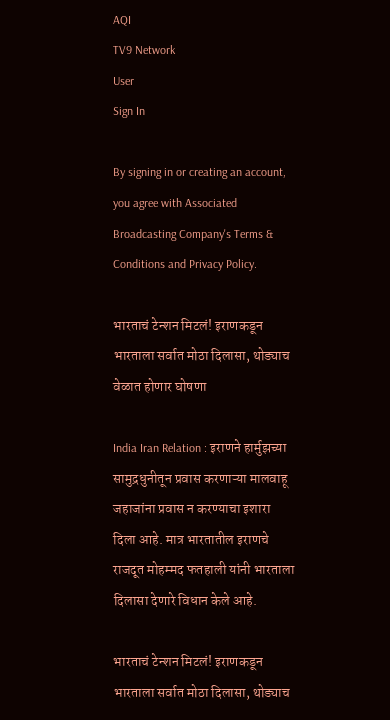AQI
TV9 Network
User
Sign In

By signing in or creating an account, you agree with Associated Broadcasting Company's Terms & Conditions and Privacy Policy.

भारताचं टेन्शन मिटलं! इराणकडून भारताला सर्वात मोठा दिलासा, थोड्याच वेळात होणार घोषणा

India Iran Relation : इराणने हार्मुझच्या सामुद्रधुनीतून प्रवास करणाऱ्या मालवाहू जहाजांना प्रवास न करण्याचा इशारा दिला आहे. मात्र भारतातील इराणचे राजदूत मोहम्मद फतहाली यांनी भारताला दिलासा देणारे विधान केले आहे.

भारताचं टेन्शन मिटलं! इराणकडून भारताला सर्वात मोठा दिलासा, थोड्याच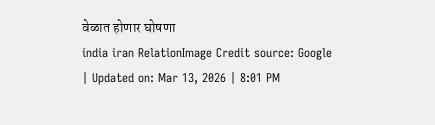वेळात होणार घोषणा
india iran RelationImage Credit source: Google
| Updated on: Mar 13, 2026 | 8:01 PM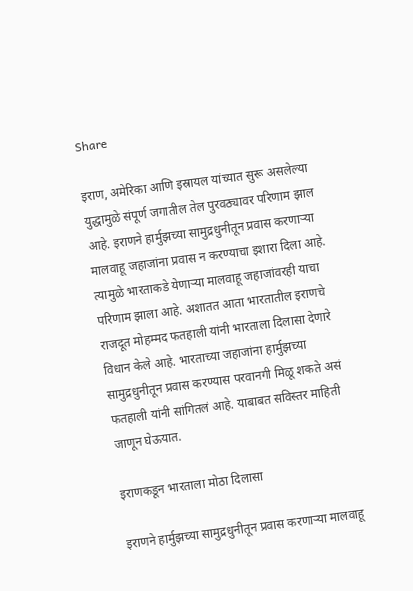Share

इराण, अमेरिका आणि इस्रायल यांच्यात सुरू असलेल्या युद्धामुळे संपूर्ण जगातील तेल पुरवठ्यावर परिणाम झाल आहे. इराणने हार्मुझच्या सामुद्रधुनीतून प्रवास करणाऱ्या मालवाहू जहाजांना प्रवास न करण्याचा इशारा दिला आहे. त्यामुळे भारताकडे येणाऱ्या मालवाहू जहाजांवरही याचा परिणाम झाला आहे. अशातत आता भारतातील इराणचे राजदूत मोहम्मद फतहाली यांनी भारताला दिलासा देणारे विधान केले आहे. भारताच्या जहाजांना हार्मुझच्या सामुद्रधुनीतून प्रवास करण्यास परवानगी मिळू शकते असं फतहाली यांनी सांगितलं आहे. याबाबत सविस्तर माहिती जाणून घेऊयात.

इराणकडून भारताला मोठा दिलासा

इराणने हार्मुझच्या सामुद्रधुनीतून प्रवास करणाऱ्या मालवाहू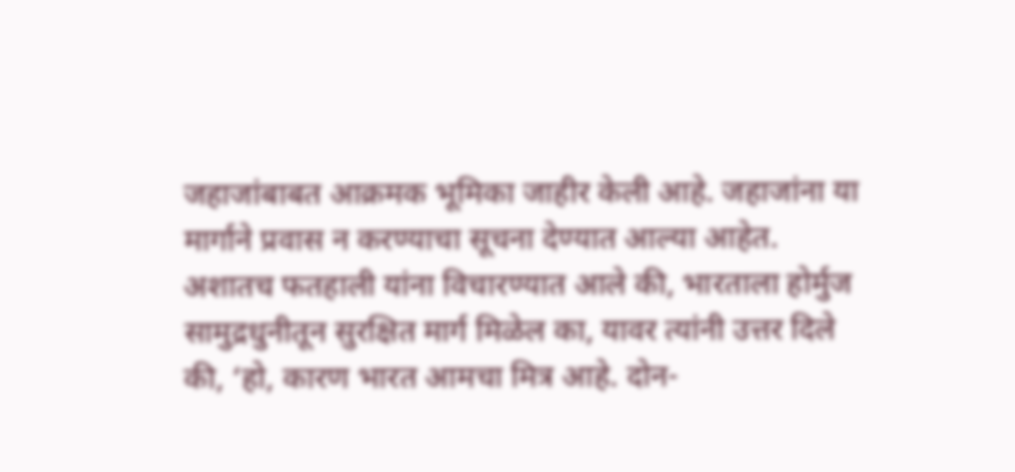जहाजांबाबत आक्रमक भूमिका जाहीर केली आहे. जहाजांना या मार्गाने प्रवास न करण्याचा सूचना देण्यात आल्या आहेत. अशातच फतहाली यांना विचारण्यात आले की, भारताला होर्मुज सामुद्रधुनीतून सुरक्षित मार्ग मिळेल का, यावर त्यांनी उत्तर दिले की, ‘हो, कारण भारत आमचा मित्र आहे. दोन-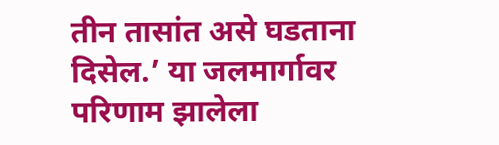तीन तासांत असे घडताना दिसेल.’ या जलमार्गावर परिणाम झालेला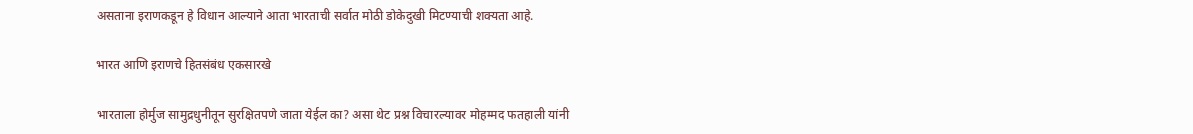असताना इराणकडून हे विधान आल्याने आता भारताची सर्वात मोठी डोकेदुखी मिटण्याची शक्यता आहे.

भारत आणि इराणचे हितसंबंध एकसारखे

भारताला होर्मुज सामुद्रधुनीतून सुरक्षितपणे जाता येईल का? असा थेट प्रश्न विचारल्यावर मोहम्मद फतहाली यांनी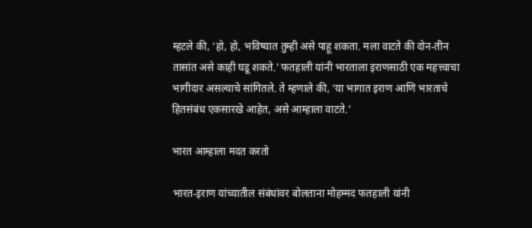म्हटले की, ‘हो, हो, भविष्यात तुम्ही असे पाहू शकता. मला वाटते की दोन-तीन तासांत असे काही घडू शकते.’ फतहाली यांनी भारताला इराणसाठी एक महत्त्वाचा भागीदार असल्याचे सांगितले. ते म्हणाले की, ‘या भागात इराण आणि भारताचे हितसंबंध एकसारखे आहेत, असे आम्हाला वाटते.’

भारत आम्हाला मदत करतो

भारत-इराण यांच्यातील संबंधांवर बोलताना मोहम्मद फतहाली यांनी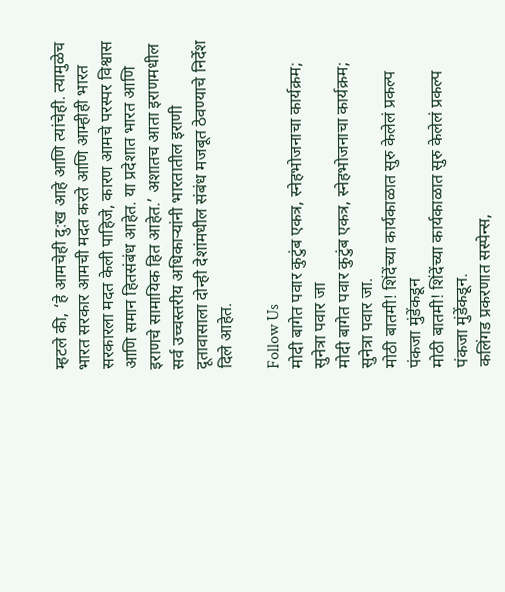म्हटले की, ‘हे आमचेही दु:ख आहे आणि त्यांचेही. त्यामुळेच भारत सरकार आमची मदत करते आणि आम्हीही भारत सरकारला मदत केली पाहिजे, कारण आमचे परस्पर विश्वास आणि समान हितसंबंध आहेत. या प्रदेशात भारत आणि इराणचे सामायिक हित आहेत.’ अशातच आता इराणमधील सर्व उच्चस्तरीय अधिकाऱ्यांनी भारतातील इराणी दूतावासाला दोन्ही देशांमधील संबंध मजबूत ठेवण्याचे निर्देश दिले आहेत.

Follow Us
मोदी बागेत पवार कुटुंब एकत्र, स्नेहभोजनाचा कार्यक्रम; सुनेत्रा पवार जा
मोदी बागेत पवार कुटुंब एकत्र, स्नेहभोजनाचा कार्यक्रम; सुनेत्रा पवार जा.
मोठी बातमी! शिंदेंच्या कार्यकाळात सुरु केलेलं प्रकल्प पंकजा मुंडेंकडून
मोठी बातमी! शिंदेंच्या कार्यकाळात सुरु केलेलं प्रकल्प पंकजा मुंडेंकडून.
कलिंगड प्रकरणात सस्पेन्स,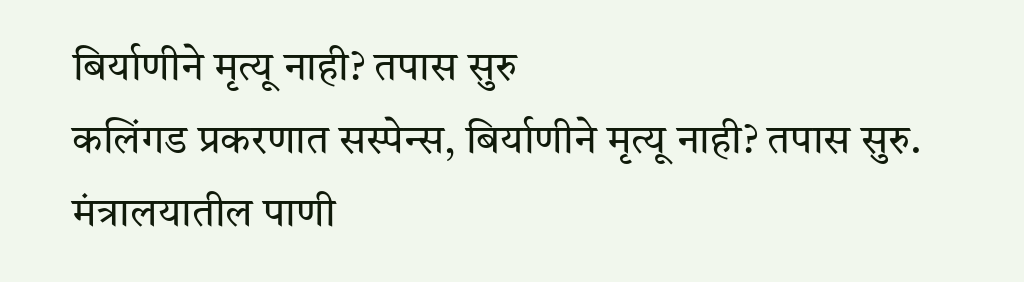बिर्याणीने मृत्यू नाही? तपास सुरु
कलिंगड प्रकरणात सस्पेन्स, बिर्याणीने मृत्यू नाही? तपास सुरु.
मंत्रालयातील पाणी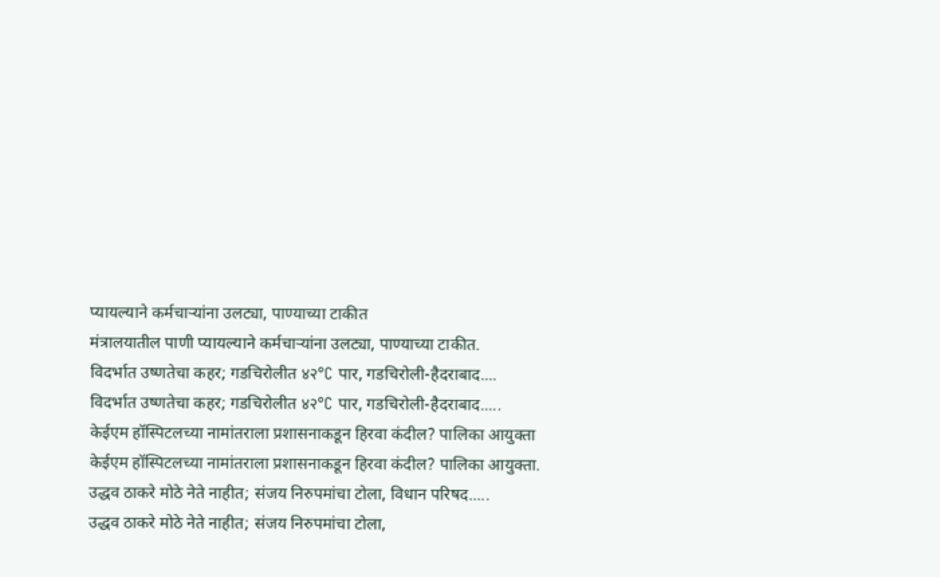प्यायल्याने कर्मचाऱ्यांना उलट्या, पाण्याच्या टाकीत
मंत्रालयातील पाणी प्यायल्याने कर्मचाऱ्यांना उलट्या, पाण्याच्या टाकीत.
विदर्भात उष्णतेचा कहर; गडचिरोलीत ४२°C पार, गडचिरोली-हैदराबाद....
विदर्भात उष्णतेचा कहर; गडचिरोलीत ४२°C पार, गडचिरोली-हैदराबाद.....
केईएम हॉस्पिटलच्या नामांतराला प्रशासनाकडून हिरवा कंदील? पालिका आयुक्ता
केईएम हॉस्पिटलच्या नामांतराला प्रशासनाकडून हिरवा कंदील? पालिका आयुक्ता.
उद्धव ठाकरे मोठे नेते नाहीत; संजय निरुपमांचा टोला, विधान परिषद.....
उद्धव ठाकरे मोठे नेते नाहीत; संजय निरुपमांचा टोला,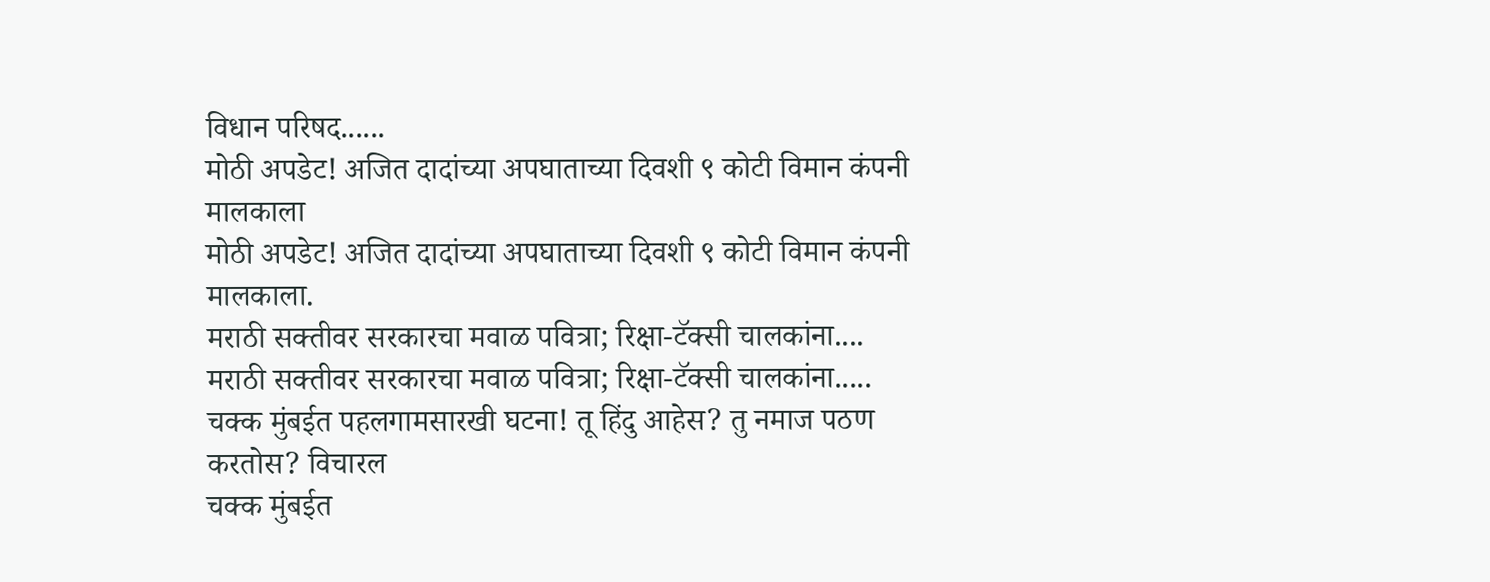विधान परिषद......
मोठी अपडेट! अजित दादांच्या अपघाताच्या दिवशी ९ कोटी विमान कंपनी मालकाला
मोठी अपडेट! अजित दादांच्या अपघाताच्या दिवशी ९ कोटी विमान कंपनी मालकाला.
मराठी सक्तीवर सरकारचा मवाळ पवित्रा; रिक्षा-टॅक्सी चालकांना....
मराठी सक्तीवर सरकारचा मवाळ पवित्रा; रिक्षा-टॅक्सी चालकांना.....
चक्क मुंबईत पहलगामसारखी घटना! तू हिंदु आहेस? तु नमाज पठण करतोस? विचारल
चक्क मुंबईत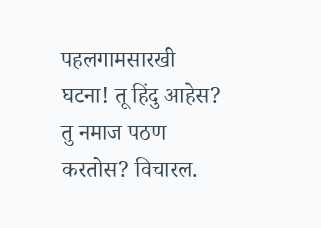पहलगामसारखी घटना! तू हिंदु आहेस? तु नमाज पठण करतोस? विचारल.